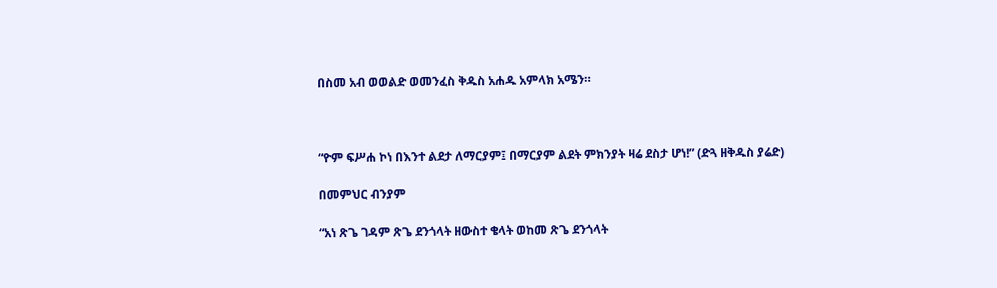በስመ አብ ወወልድ ወመንፈስ ቅዱስ አሐዱ አምላክ አሜን።



“ዮም ፍሥሐ ኮነ በእንተ ልደታ ለማርያም፤ በማርያም ልደት ምክንያት ዛሬ ደስታ ሆነ!” (ድጓ ዘቅዱስ ያሬድ)

በመምህር ብንያም

“አነ ጽጌ ገዳም ጽጌ ደንጎላት ዘውስተ ቄላት ወከመ ጽጌ ደንጎላት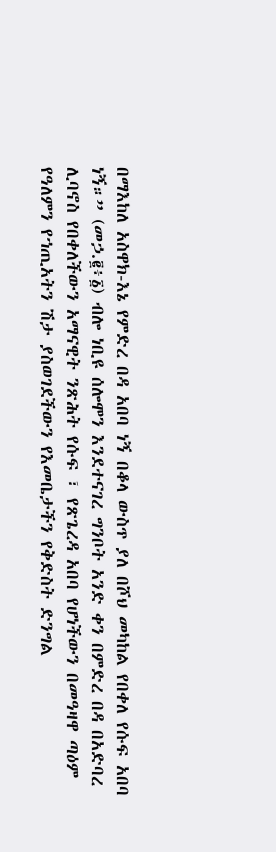በማእከለ አስዋክ-እኔ የምድረ በዳ አበባ ነኝ በቆላ ውስጥ ያለ በሾህ መካከል የበቀለ የሱፍ አበባ ነኝ።” (መኃ.፪፥፩) ብሎ ነቢዩ ሰሎሞን እንደተናገረ ግንቦት አንድ ቀን በምድረ በዳ በአድባረ ሊባኖስ የበቀለችውን አማናዊት ንጽሕት የሱፍ ፣ የጽጌረዳ አበባ የሆነችውን በመዓዛዋ ጣዕም የዓለምን የኀጢአትን ሽታ ያስወገደችውን የእመቤታችን የቅድስት ድንግል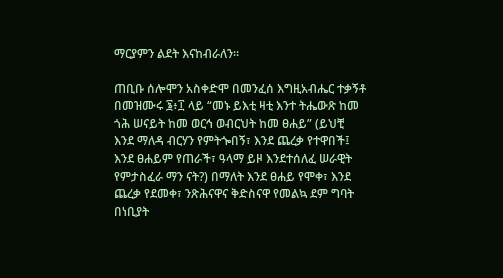ማርያምን ልደት እናከብራለን፡፡

ጠቢቡ ሰሎሞን አስቀድሞ በመንፈሰ እግዚአብሔር ተቃኝቶ በመዝሙሩ ፮፥፲ ላይ “መኑ ይእቲ ዛቲ እንተ ትሔውጽ ከመ ጎሕ ሠናይት ከመ ወርኅ ወብርህት ከመ ፀሐይ” (ይህቺ እንደ ማለዳ ብርሃን የምትጐበኝ፣ እንደ ጨረቃ የተዋበች፤ እንደ ፀሐይም የጠራች፣ ዓላማ ይዞ እንደተሰለፈ ሠራዊት የምታስፈራ ማን ናት?) በማለት እንደ ፀሐይ የሞቀ፣ እንደ ጨረቃ የደመቀ፣ ንጽሕናዋና ቅድስናዋ የመልኳ ደም ግባት በነቢያት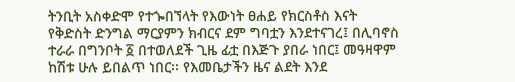ትንቢት አስቀድሞ የተጐበኘላት የእውነት ፀሐይ የክርስቶስ እናት የቅድስት ድንግል ማርያምን ክብርና ደም ግባቷን እንደተናገረ፤ በሊባኖስ ተራራ በግንቦት ፩ በተወለደች ጊዜ ፊቷ በእጅጉ ያበራ ነበር፤ መዓዛዋም ከሽቱ ሁሉ ይበልጥ ነበር፡፡ የእመቤታችን ዜና ልደት እንደ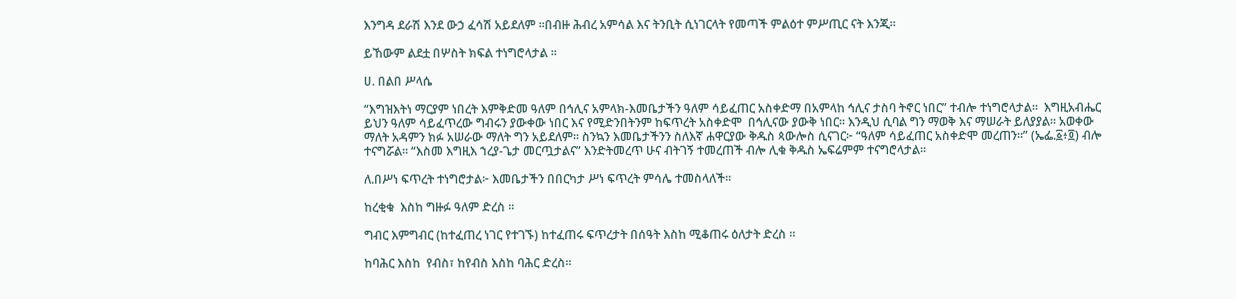እንግዳ ደራሽ እንደ ውኃ ፈሳሽ አይደለም ፡፡በብዙ ሕብረ አምሳል እና ትንቢት ሲነገርላት የመጣች ምልዕተ ምሥጢር ናት እንጂ፡፡

ይኸውም ልደቷ በሦስት ክፍል ተነግሮላታል ፡፡

ሀ. በልበ ሥላሴ

“እግዝእትነ ማርያም ነበረት እምቅድመ ዓለም በኅሊና አምላክ-እመቤታችን ዓለም ሳይፈጠር አስቀድማ በአምላከ ኅሊና ታስባ ትኖር ነበር” ተብሎ ተነግሮላታል።  እግዚአብሔር ይህን ዓለም ሳይፈጥረው ግብሩን ያውቀው ነበር እና የሚድንበትንም ከፍጥረት አስቀድሞ  በኅሊናው ያውቅ ነበር። እንዲህ ሲባል ግን ማወቅ እና ማሠራት ይለያያል። አወቀው ማለት አዳምን ክፉ አሠራው ማለት ግን አይደለም፡፡ ስንኳን እመቤታችንን ስለእኛ ሐዋርያው ቅዱስ ጳውሎስ ሲናገር፦ “ዓለም ሳይፈጠር አስቀድሞ መረጠን።” (ኤፌ.፩፥፬) ብሎ ተናግሯል፡፡ “እስመ እግዚእ ኀረያ-ጌታ መርጧታልና” እንድትመረጥ ሁና ብትገኝ ተመረጠች ብሎ ሊቁ ቅዱስ ኤፍሬምም ተናግሮላታል፡፡

ለ.በሥነ ፍጥረት ተነግሮታል፦ እመቤታችን በበርካታ ሥነ ፍጥረት ምሳሌ ተመስላለች።

ከረቂቁ  እስከ ግዙፉ ዓለም ድረስ ፡፡

ግብር እምግብር (ከተፈጠረ ነገር የተገኙ) ከተፈጠሩ ፍጥረታት በሰዓት እስከ ሚቆጠሩ ዕለታት ድረስ ፡፡

ከባሕር እስከ  የብስ፣ ከየብስ እስከ ባሕር ድረስ፡፡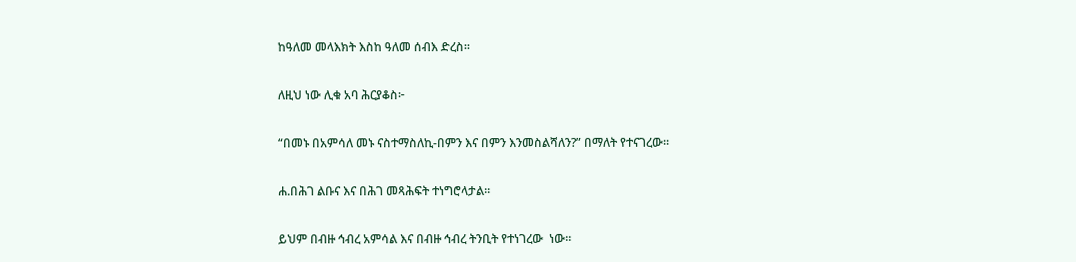ከዓለመ መላእክት እስከ ዓለመ ሰብእ ድረስ፡፡

ለዚህ ነው ሊቁ አባ ሕርያቆስ፦

“በመኑ በአምሳለ መኑ ናስተማስለኪ-በምን እና በምን እንመስልሻለን?” በማለት የተናገረው።

ሐ.በሕገ ልቡና እና በሕገ መጻሕፍት ተነግሮላታል።

ይህም በብዙ ኅብረ አምሳል እና በብዙ ኅብረ ትንቢት የተነገረው  ነው።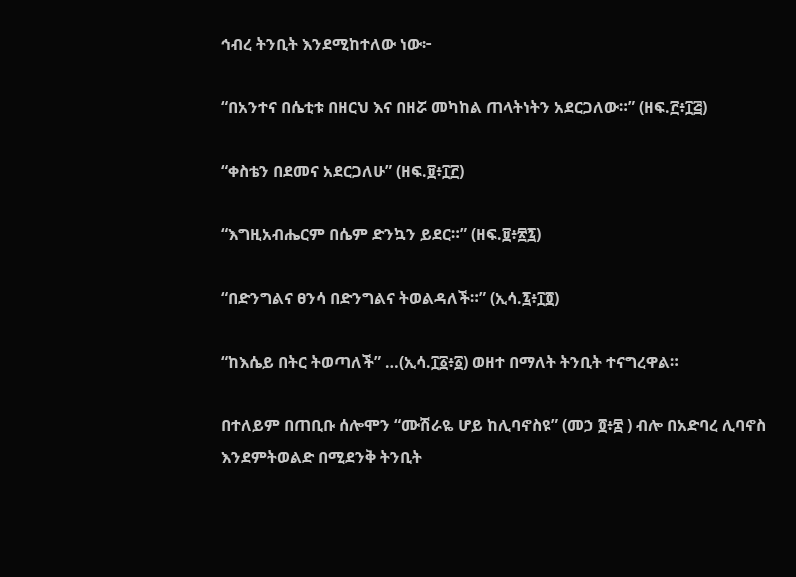ኅብረ ትንቢት እንደሚከተለው ነው፦

“በአንተና በሴቲቱ በዘርህ እና በዘሯ መካከል ጠላትነትን አደርጋለው።” (ዘፍ.፫፥፲፭)

“ቀስቴን በደመና አደርጋለሁ” (ዘፍ.፱፥፲፫)

“እግዚአብሔርም በሴም ድንኳን ይደር።” (ዘፍ.፱፥፳፯)

“በድንግልና ፀንሳ በድንግልና ትወልዳለች።” (ኢሳ.፯፥፲፬)

“ከእሴይ በትር ትወጣለች” …(ኢሳ.፲፩፥፩) ወዘተ በማለት ትንቢት ተናግረዋል።

በተለይም በጠቢቡ ሰሎሞን “ሙሽራዬ ሆይ ከሊባኖስዩ” (መኃ ፬፥፰ ) ብሎ በአድባረ ሊባኖስ እንደምትወልድ በሚደንቅ ትንቢት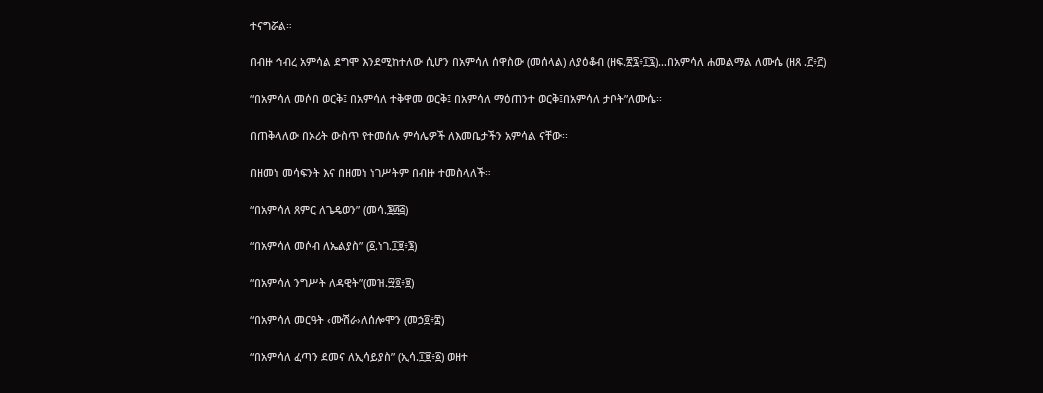ተናግሯል።

በብዙ ኅብረ አምሳል ደግሞ እንደሚከተለው ሲሆን በአምሳለ ሰዋስው (መሰላል) ለያዕቆብ (ዘፍ.፳፯፥፲፯)…በአምሳለ ሐመልማል ለሙሴ (ዘጸ .፫፥፫)

“በአምሳለ መሶበ ወርቅ፤ በአምሳለ ተቅዋመ ወርቅ፤ በአምሳለ ማዕጠንተ ወርቅ፤በአምሳለ ታቦት”ለሙሴ፡፡

በጠቅላለው በኦሪት ውስጥ የተመሰሉ ምሳሌዎች ለእመቤታችን አምሳል ናቸው፡፡

በዘመነ መሳፍንት እና በዘመነ ነገሥትም በብዙ ተመስላለች።

“በአምሳለ ጸምር ለጌዴወን” (መሳ.፮፴፭)

“በአምሳለ መሶብ ለኤልያስ” (፩.ነገ.፲፱፥፮)

“በአምሳለ ንግሥት ለዳዊት”(መዝ.፵፬፥፱)

“በአምሳለ መርዓት ‹ሙሽራ›ለሰሎሞን (መኃ፬፥፰)

“በአምሳለ ፈጣን ደመና ለኢሳይያስ” (ኢሳ.፲፱፥፩) ወዘተ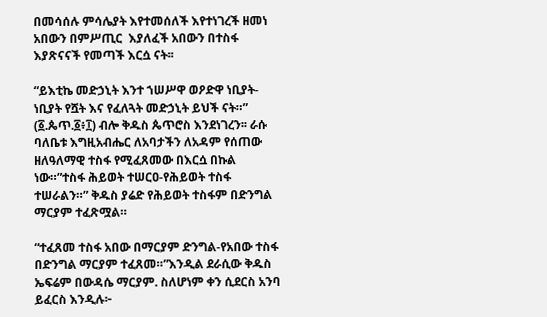በመሳሰሉ ምሳሌያት እየተመሰለች እየተነገረች ዘመነ አበውን በምሥጢር  እያለፈች አበውን በተስፋ እያጽናናች የመጣች እርሷ ናት፡፡

“ይእቲኬ መድኃኒት እንተ ኀሠሥዋ ወዖድዋ ነቢያት-ነቢያት የሿት እና የፈለጓት መድኃኒት ይህች ናት።” (፩.ጴጥ.፩፥፲) ብሎ ቅዱስ ጴጥሮስ እንደነገረን፡፡ ራሱ ባለቤቱ እግዚአብሔር ለአባታችን ለአዳም የሰጠው ዘለዓለማዊ ተስፋ የሚፈጸመው በእርሷ በኩል ነው።”ተስፋ ሕይወት ተሠርዐ-የሕይወት ተስፋ ተሠራልን።” ቅዱስ ያሬድ የሕይወት ተስፋም በድንግል ማርያም ተፈጽሟል።

“ተፈጸመ ተስፋ አበው በማርያም ድንግል-የአበው ተስፋ በድንግል ማርያም ተፈጸመ።”እንዲል ደራሲው ቅዱስ ኤፍሬም በውዳሴ ማርያም. ስለሆነም ቀን ሲደርስ አንባ ይፈርስ እንዲሉ፦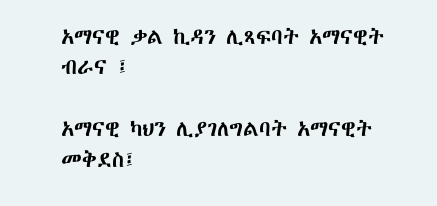አማናዊ ቃል ኪዳን ሊጻፍባት አማናዊት ብራና ፤

አማናዊ ካህን ሊያገለግልባት አማናዊት መቅደስ፤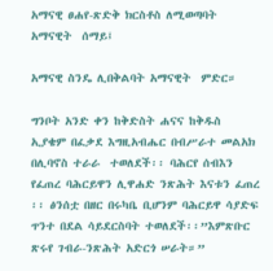አማናዊ ፀሐየ-ጽድቅ ክርስቶስ ለሚወጣባት አማናዊት  ሰማይ፤

አማናዊ ስንዴ ሊበቅልባት አማናዊት  ምድር።

ግንቦት አንድ ቀን ከቅድስት ሐናና ከቅዱስ ኢያቄም በፈቃደ እግዚአብሔር በብሥራተ መልአክ በሊባኖስ ተራራ  ተወለደች፡፡ ባሕርየ ሰብእን የፈጠረ ባሕርይዋን ሊዋሐድ ንጽሕት እናቱን ፈጠረ ፡፡ ፅንሰቷ በዘር በሩካቤ ቢሆንም ባሕርይዋ ሳያድፍ ጥንተ በደል ሳይደርስባት ተወለደች፡፡”እምጽቡር ጽሩየ ገብራ-ንጽሕት አድርጎ ሠራት።”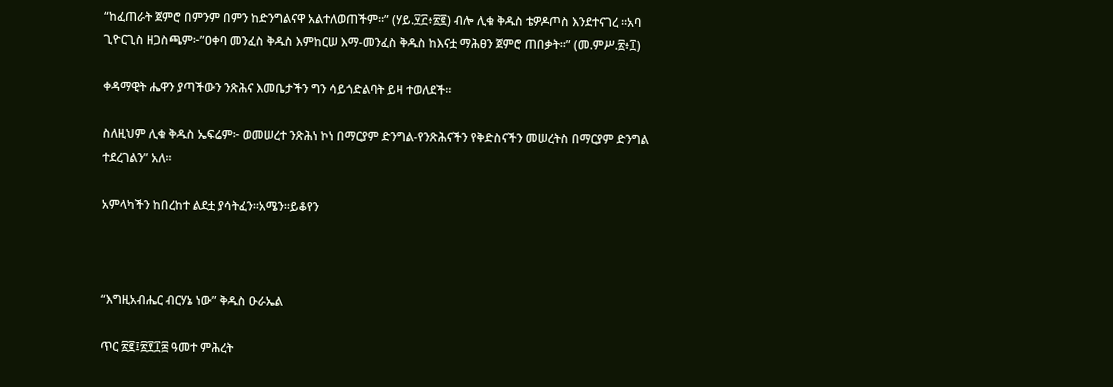“ከፈጠራት ጀምሮ በምንም በምን ከድንግልናዋ አልተለወጠችም።” (ሃይ.፶፫፥፳፪) ብሎ ሊቁ ቅዱስ ቴዎዶጦስ እንደተናገረ ፡፡አባ ጊዮርጊስ ዘጋስጫም፦”ዐቀባ መንፈስ ቅዱስ እምከርሠ እማ-መንፈስ ቅዱስ ከእናቷ ማሕፀን ጀምሮ ጠበቃት።” (መ.ምሥ.፳፥፲)

ቀዳማዊት ሔዋን ያጣችውን ንጽሕና እመቤታችን ግን ሳይጎድልባት ይዛ ተወለደች፡፡

ስለዚህም ሊቁ ቅዱስ ኤፍሬም፦ ወመሠረተ ንጽሕነ ኮነ በማርያም ድንግል-የንጽሕናችን የቅድስናችን መሠረትስ በማርያም ድንግል ተደረገልን” አለ፡፡

አምላካችን ከበረከተ ልደቷ ያሳትፈን፡፡አሜን፡፡ይቆየን



“እግዚአብሔር ብርሃኔ ነው” ቅዱስ ዑራኤል

ጥር ፳፪፤፳፻፲፰ ዓመተ ምሕረት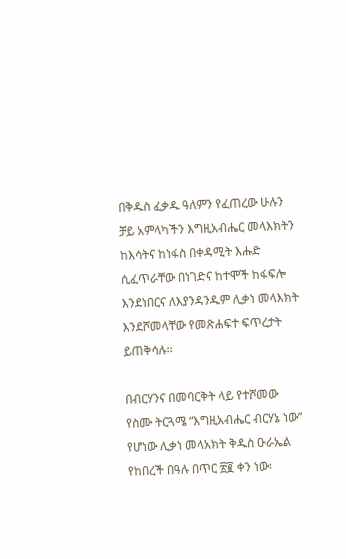በቅዱስ ፈቃዱ ዓለምን የፈጠረው ሁሉን ቻይ አምላካችን እግዚአብሔር መላእክትን ከእሳትና ከነፋስ በቀዳሚት እሑድ ሲፈጥራቸው በነገድና ከተሞች ከፋፍሎ እንደነበርና ለእያንዳንዱም ሊቃነ መላእክት እንደሾመላቸው የመጽሐፍተ ፍጥረታት ይጠቅሳሉ፡፡

በብርሃንና በመባርቅት ላይ የተሾመው የስሙ ትርጓሜ “እግዚአብሔር ብርሃኔ ነው” የሆነው ሊቃነ መላአክት ቅዱስ ዑራኤል የከበረች በዓሉ በጥር ፳፪ ቀን ነው፡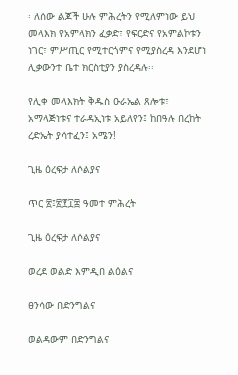፡ ለሰው ልጆች ሁሉ ምሕረትን የሚለምነው ይህ መላእክ የአምላክን ፈቃድ፣ የፍርድና የአምልኮቱን ነገር፣ ምሥጢር የሚተርጎምና የሚያስረዳ እንደሆነ ሊቃውንተ ቤተ ክርስቲያን ያስረዳሉ፡፡

የሊቀ መላእክት ቅዱስ ዑራኤል ጸሎቱ፣ አማላጅነቱና ተራዳኢነቱ አይለየን፤ ከበዓሉ በረከት ረድኤት ያሳተፈን፤ አሜን!

ጊዜ ዕረፍታ ለሶልያና

ጥር ፳፤፳፻፲፰ ዓመተ ምሕረት

ጊዜ ዕረፍታ ለሶልያና

ወረደ ወልድ እምዲበ ልዕልና

ፀንሳው በድንግልና

ወልዳውም በድንግልና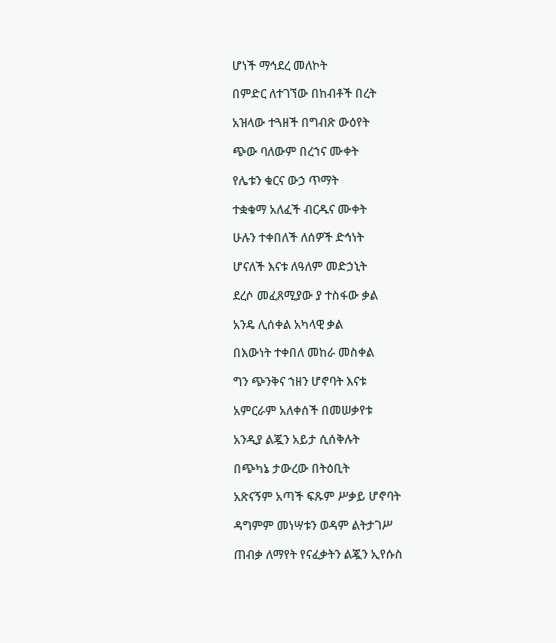ሆነች ማኅደረ መለኮት

በምድር ለተገኘው በከብቶች በረት

አዝላው ተጓዘች በግብጽ ውዕየት

ጭው ባለውም በረኀና ሙቀት

የሌቱን ቁርና ውኃ ጥማት

ተቋቁማ አለፈች ብርዱና ሙቀት

ሁሉን ተቀበለች ለሰዎች ድኅነት

ሆናለች እናቱ ለዓለም መድኃኒት

ደረሶ መፈጸሚያው ያ ተስፋው ቃል

አንዴ ሊሰቀል አካላዊ ቃል

በእውነት ተቀበለ መከራ መስቀል

ግን ጭንቅና ኀዘን ሆኖባት እናቱ

አምርራም አለቀሰች በመሠቃየቱ

አንዲያ ልጇን አይታ ሲሰቅሉት

በጭካኔ ታውረው በትዕቢት

አጽናኝም አጣች ፍጹም ሥቃይ ሆኖባት

ዳግምም መነሣቱን ወዳም ልትታገሥ

ጠብቃ ለማየት የናፈቃትን ልጇን ኢየሱስ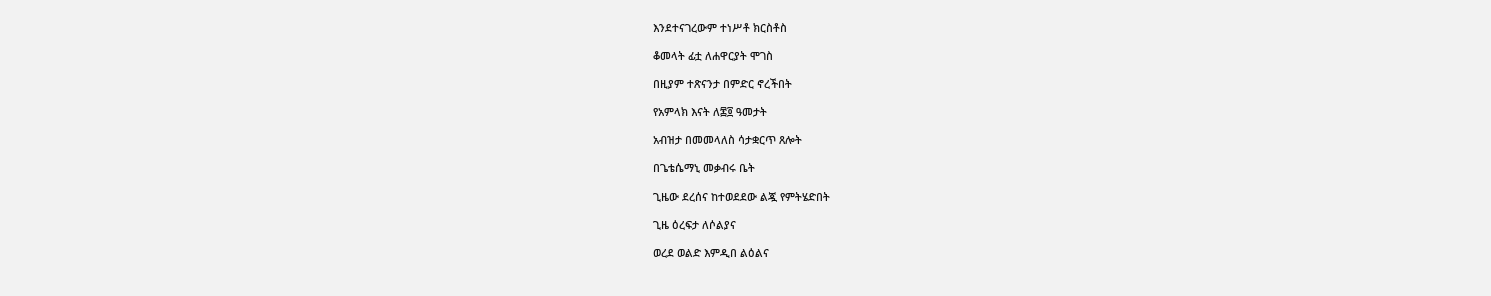እንደተናገረውም ተነሥቶ ክርስቶስ

ቆመላት ፊቷ ለሐዋርያት ሞገስ

በዚያም ተጽናንታ በምድር ኖረችበት

የአምላክ እናት ለ፷፬ ዓመታት

አብዝታ በመመላለስ ሳታቋርጥ ጸሎት

በጌቴሴማኒ መቃብሩ ቤት

ጊዜው ደረሰና ከተወደደው ልጇ የምትሄድበት

ጊዜ ዕረፍታ ለሶልያና

ወረደ ወልድ እምዲበ ልዕልና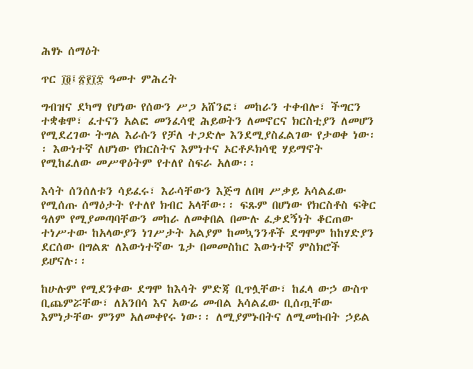ሕፃኑ ሰማዕት

ጥር ፲፬፤፳፻፲፰ ዓመተ ምሕረት

ግብዝና ደካማ የሆነው የሰውን ሥጋ አሸንፎ፣ መከራን ተቀብሎ፣ ችግርን ተቋቁሞ፣ ፈተናን አልፎ መንፈሳዊ ሕይወትን ለመኖርና ክርስቲያን ለመሆን የሚደረገው ትግል እራሱን የቻለ ተጋድሎ እንደሚያስፈልገው የታወቀ ነው፡፡ እውነተኛ ለሆነው የክርስትና እምነተና ኦርቶዶክሳዊ ሃይማኖት የሚከፈለው መሥዋዕትም የተለየ ስፍራ አለው፡፡

እሳት ሰንሰለቱን ሳይፈሩ፣ እራሳቸውን እጅግ ለበዛ ሥቃይ አሳልፈው የሚሰጡ ሰማዕታት የተለየ ክብር አላቸው፡፡ ፍጹም በሆነው የክርስቶስ ፍቅር ዓለም የሚያመጣባቸውን መከራ ለመቀበል በሙሉ ፈቃደኝነት ቆርጠው ተነሥተው ከአላውያን ነገሥታት አልያም ከመኳንንቶች ደግሞም ከከሃድያን ደርሰው በግልጽ ለእውነተኛው ጌታ በመመስከር እውነተኛ ምስክሮች ይሆናሉ፡፡

ከሁሉም የሚደንቀው ደግሞ ከእሳት ምድጃ ቢጥሏቸው፣ ከፈላ ውኃ ውስጥ ቢጨምሯቸው፣ ለአንበሳ እና አውሬ መብል አሳልፈው ቢሰጧቸው እምነታቸው ምንም አለመቀየሩ ነው፡፡ ለሚያምኑበትና ለሚመኩበት ኃይል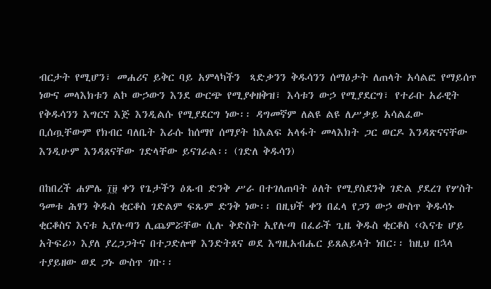ብርታት የሚሆን፣ መሐሪና ይቅር ባይ አምላካችን  ጻድቃንን ቅዱሳንን ሰማዕታት ለጠላት አሳልፎ የማይሰጥ ነውና መላእክቱን ልኮ ውኃውን እንደ ውርጭ የሚያቀዘቅዝ፣ እሳቱን ውኃ የሚያደርግ፣ የተራቡ አራዊት የቅዱሳንን እግርና እጅ እንዲልሱ የሚያደርግ ነው፡፡ ዳግመኛም ለልዩ ልዩ ለሥቃይ አሳልፈው ቢሰጧቸውም የክብር ባለቤት እራሱ ከሰማየ ሰማያት ከእልፍ አላፋት መላእክት ጋር ወርዶ እንዳጽናናቸው እንዲሁም እንዳጸናቸው ገድላቸው ይናገራል፡፡ (ገድለ ቅዱሳን)

በከበረች ሐምሌ ፲፱ ቀን የጌታችን ዕጹብ ድንቅ ሥራ በተገለጠባት ዕለት የሚያስደንቅ ገድል ያደረገ የሦስት ዓመቱ ሕፃን ቅዱስ ቂርቆስ ገድልም ፍጹም ድንቅ ነው፡፡ በዚህች ቀን በፈላ የጋን ውኃ ውስጥ ቅዱሳኑ ቂርቆስና እናቱ ኢየሉጣን ሊጨምሯቸው ሲሉ ቅድስት ኢየሉጣ በፈራች ጊዜ ቅዱስ ቂርቆስ ‹‹እናቴ ሆይ አትፍሪ›› እያለ ያረጋጋትና በተጋድሎዋ እንድትጸና ወደ እግዚአብሔር ይጸልይላት ነበር፡፡ ከዚህ በኋላ ተያይዘው ወደ ጋኑ ውስጥ ገቡ፡፡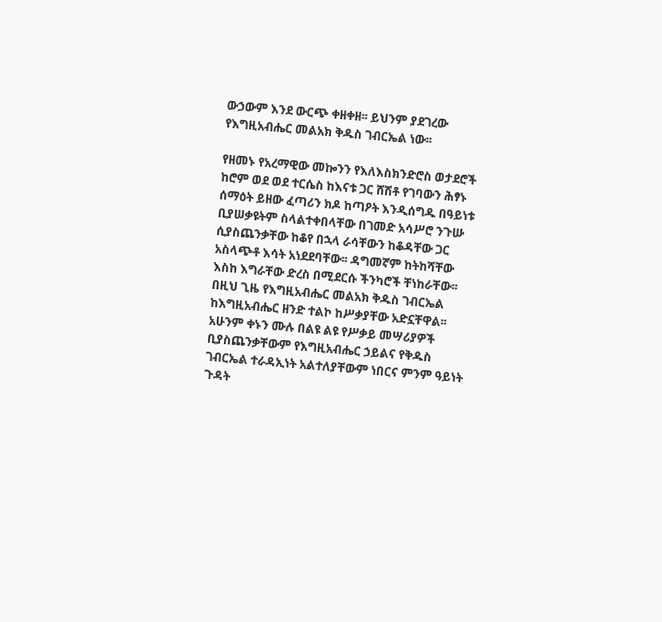ውኃውም እንደ ውርጭ ቀዘቀዘ፡፡ ይህንም ያደገረው የእግዚአብሔር መልአክ ቅዱስ ገብርኤል ነው፡፡

የዘመኑ የአረማዊው መኰንን የእለእስክንድሮስ ወታደሮች ከሮም ወደ ወደ ተርሴስ ከእናቱ ጋር ሸሽቶ የገባውን ሕፃኑ ሰማዕት ይዘው ፈጣሪን ክዶ ከጣዖት እንዲሰግዱ በዓይነቱ ቢያሠቃዩትም ስላልተቀበላቸው በገመድ አሳሥሮ ንጉሡ ሲያስጨንቃቸው ከቆየ በኋላ ራሳቸውን ከቆዳቸው ጋር አስላጭቶ እሳት አነደደባቸው፡፡ ዳግመኛም ከትከሻቸው እስከ እግራቸው ድረስ በሚደርሱ ችንካሮች ቸነከራቸው፡፡ በዚህ ጊዜ የእግዚአብሔር መልአክ ቅዱስ ገብርኤል ከእግዚአብሔር ዘንድ ተልኮ ከሥቃያቸው አድኗቸዋል፡፡ አሁንም ቀኑን ሙሉ በልዩ ልዩ የሥቃይ መሣሪያዎች ቢያስጨንቃቸውም የእግዚአብሔር ኃይልና የቅዱስ ገብርኤል ተራዳኢነት አልተለያቸውም ነበርና ምንም ዓይነት ጉዳት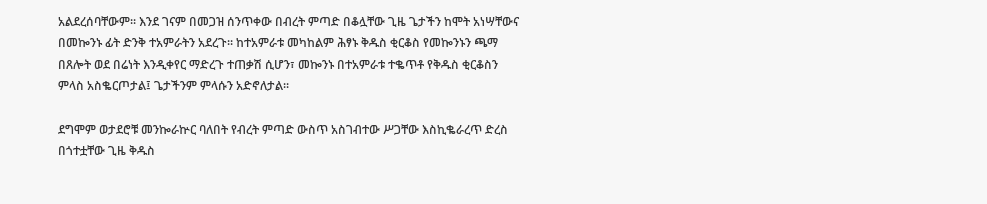አልደረሰባቸውም፡፡ እንደ ገናም በመጋዝ ሰንጥቀው በብረት ምጣድ በቆሏቸው ጊዜ ጌታችን ከሞት አነሣቸውና በመኰንኑ ፊት ድንቅ ተአምራትን አደረጉ፡፡ ከተአምራቱ መካከልም ሕፃኑ ቅዱስ ቂርቆስ የመኰንኑን ጫማ በጸሎት ወደ በሬነት እንዲቀየር ማድረጉ ተጠቃሽ ሲሆን፣ መኰንኑ በተአምራቱ ተቈጥቶ የቅዱስ ቂርቆስን ምላስ አስቈርጦታል፤ ጌታችንም ምላሱን አድኖለታል፡፡

ደግሞም ወታደሮቹ መንኰራኵር ባለበት የብረት ምጣድ ውስጥ አስገብተው ሥጋቸው እስኪቈራረጥ ድረስ በጎተቷቸው ጊዜ ቅዱስ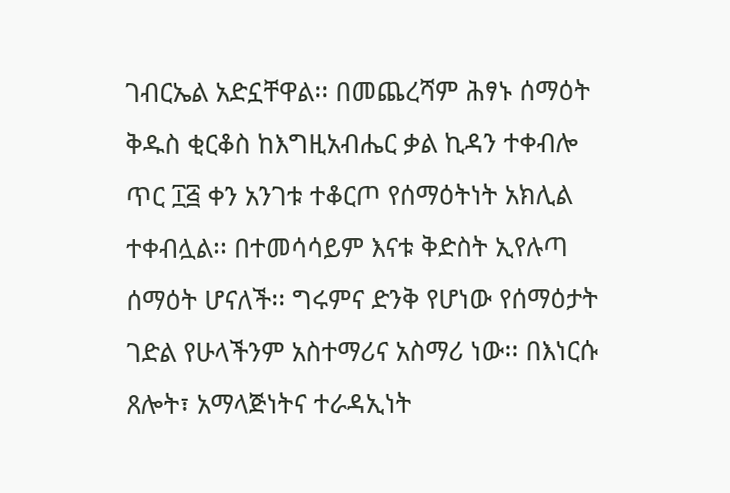ገብርኤል አድኗቸዋል፡፡ በመጨረሻም ሕፃኑ ሰማዕት ቅዱስ ቂርቆስ ከእግዚአብሔር ቃል ኪዳን ተቀብሎ ጥር ፲፭ ቀን አንገቱ ተቆርጦ የሰማዕትነት አክሊል ተቀብሏል፡፡ በተመሳሳይም እናቱ ቅድስት ኢየሉጣ ሰማዕት ሆናለች፡፡ ግሩምና ድንቅ የሆነው የሰማዕታት ገድል የሁላችንም አስተማሪና አስማሪ ነው፡፡ በእነርሱ ጸሎት፣ አማላጅነትና ተራዳኢነት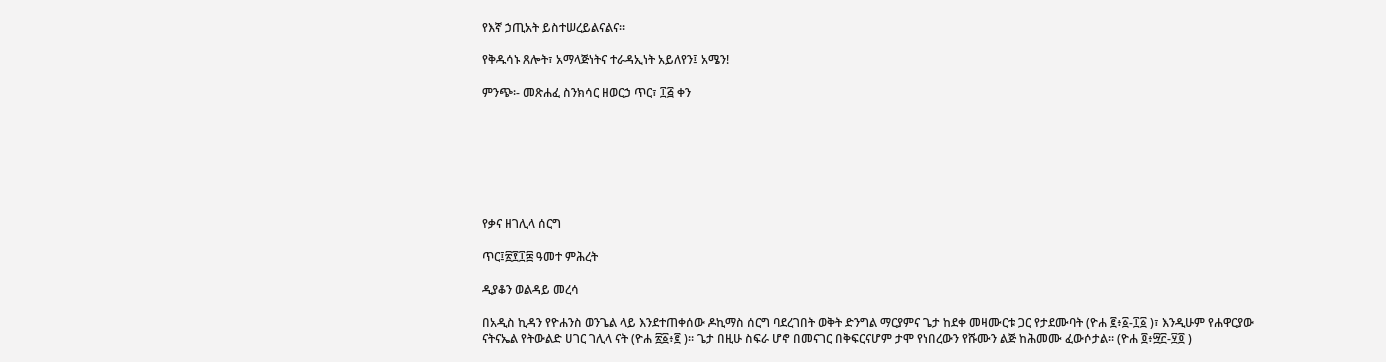የእኛ ኃጢአት ይስተሠረይልናልና፡፡

የቅዱሳኑ ጸሎት፣ አማላጅነትና ተራዳኢነት አይለየን፤ አሜን!

ምንጭ፡- መጽሐፈ ስንክሳር ዘወርኃ ጥር፣ ፲፭ ቀን







የቃና ዘገሊላ ሰርግ

ጥር፤፳፻፲፰ ዓመተ ምሕረት

ዲያቆን ወልዳይ መረሳ

በአዲስ ኪዳን የዮሐንስ ወንጌል ላይ እንደተጠቀሰው ዶኪማስ ሰርግ ባደረገበት ወቅት ድንግል ማርያምና ጌታ ከደቀ መዛሙርቱ ጋር የታደሙባት (ዮሐ ፪፥፩-፲፩ )፣ እንዲሁም የሐዋርያው ናትናኤል የትውልድ ሀገር ገሊላ ናት (ዮሐ ፳፩፥፪ )። ጌታ በዚሁ ስፍራ ሆኖ በመናገር በቅፍርናሆም ታሞ የነበረውን የሹሙን ልጅ ከሕመሙ ፈውሶታል። (ዮሐ ፬፥፵፫-፶፬ )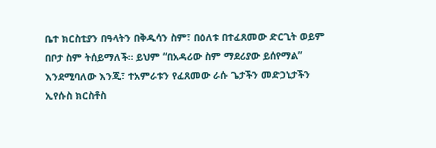ቤተ ክርስቲያን በዓላትን በቅዱሳን ስም፣ በዕለቱ በተፈጸመው ድርጊት ወይም በቦታ ስም ትሰይማለች። ይህም “በአዳሪው ስም ማደሪያው ይሰየማል” እንደሚባለው እንጂ፣ ተአምራቱን የፈጸመው ራሱ ጌታችን መድኃኒታችን ኢየሱስ ክርስቶስ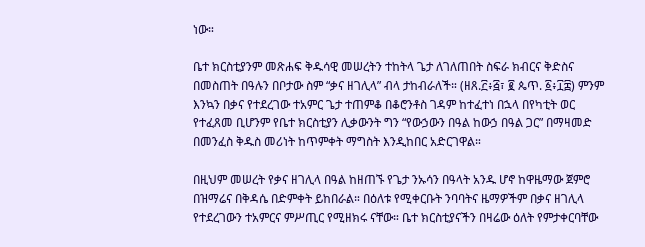ነው።

ቤተ ክርስቲያንም መጽሐፍ ቅዱሳዊ መሠረትን ተከትላ ጌታ ለገለጠበት ስፍራ ክብርና ቅድስና በመስጠት በዓሉን በቦታው ስም “ቃና ዘገሊላ” ብላ ታከብራለች። (ዘጸ.፫፥፭፣ ፪ ጴጥ. ፩፥፲፰) ምንም እንኳን በቃና የተደረገው ተአምር ጌታ ተጠምቆ በቆሮንቶስ ገዳም ከተፈተነ በኋላ በየካቲት ወር የተፈጸመ ቢሆንም የቤተ ክርስቲያን ሊቃውንት ግን “የውኃውን በዓል ከውኃ በዓል ጋር” በማዛመድ በመንፈስ ቅዱስ መሪነት ከጥምቀት ማግስት እንዲከበር አድርገዋል።

በዚህም መሠረት የቃና ዘገሊላ በዓል ከዘጠኙ የጌታ ንኡሳን በዓላት አንዱ ሆኖ ከዋዜማው ጀምሮ በዝማሬና በቅዳሴ በድምቀት ይከበራል። በዕለቱ የሚቀርቡት ንባባትና ዜማዎችም በቃና ዘገሊላ የተደረገውን ተአምርና ምሥጢር የሚዘክሩ ናቸው። ቤተ ክርስቲያናችን በዛሬው ዕለት የምታቀርባቸው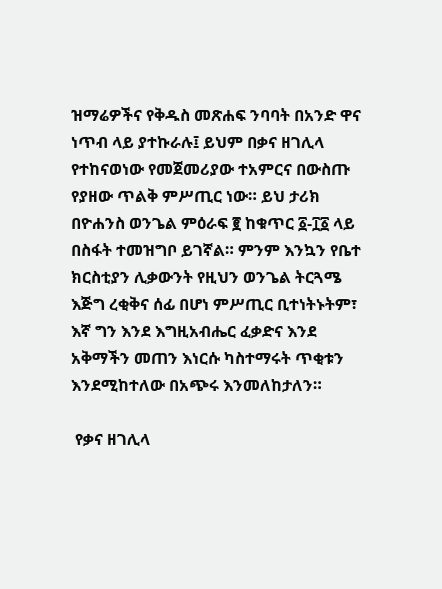ዝማሬዎችና የቅዱስ መጽሐፍ ንባባት በአንድ ዋና ነጥብ ላይ ያተኩራሉ፤ ይህም በቃና ዘገሊላ የተከናወነው የመጀመሪያው ተአምርና በውስጡ የያዘው ጥልቅ ምሥጢር ነው። ይህ ታሪክ በዮሐንስ ወንጌል ምዕራፍ ፪ ከቁጥር ፩-፲፩ ላይ በስፋት ተመዝግቦ ይገኛል። ምንም እንኳን የቤተ ክርስቲያን ሊቃውንት የዚህን ወንጌል ትርጓሜ እጅግ ረቂቅና ሰፊ በሆነ ምሥጢር ቢተነትኑትም፣ እኛ ግን እንደ እግዚአብሔር ፈቃድና እንደ አቅማችን መጠን እነርሱ ካስተማሩት ጥቂቱን እንደሚከተለው በአጭሩ እንመለከታለን።

 የቃና ዘገሊላ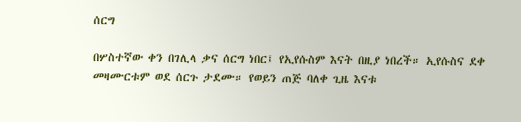ሰርግ

በሦስተኛው ቀን በገሊላ ቃና ሰርግ ነበር፤ የኢየሱስም እናት በዚያ ነበረች። ኢየሱስና ደቀ መዛሙርቱም ወደ ሰርጉ ታደሙ። የወይን ጠጅ ባለቀ ጊዜ እናቱ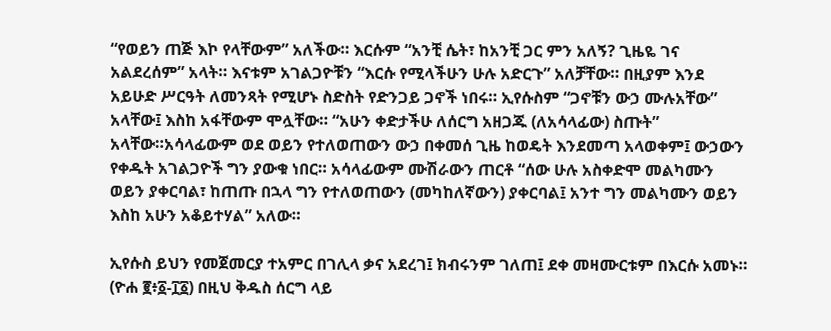“የወይን ጠጅ እኮ የላቸውም” አለችው። እርሱም “አንቺ ሴት፣ ከአንቺ ጋር ምን አለኝ? ጊዜዬ ገና አልደረሰም” አላት። እናቱም አገልጋዮቹን “እርሱ የሚላችሁን ሁሉ አድርጉ” አለቻቸው። በዚያም እንደ አይሁድ ሥርዓት ለመንጻት የሚሆኑ ስድስት የድንጋይ ጋኖች ነበሩ። ኢየሱስም “ጋኖቹን ውኃ ሙሉአቸው” አላቸው፤ እስከ አፋቸውም ሞሏቸው። “አሁን ቀድታችሁ ለሰርግ አዘጋጁ (ለአሳላፊው) ስጡት” አላቸው።አሳላፊውም ወደ ወይን የተለወጠውን ውኃ በቀመሰ ጊዜ ከወዴት እንደመጣ አላወቀም፤ ውኃውን የቀዱት አገልጋዮች ግን ያውቁ ነበር። አሳላፊውም ሙሽራውን ጠርቶ “ሰው ሁሉ አስቀድሞ መልካሙን ወይን ያቀርባል፣ ከጠጡ በኋላ ግን የተለወጠውን (መካከለኛውን) ያቀርባል፤ አንተ ግን መልካሙን ወይን እስከ አሁን አቆይተሃል” አለው።

ኢየሱስ ይህን የመጀመርያ ተአምር በገሊላ ቃና አደረገ፤ ክብሩንም ገለጠ፤ ደቀ መዛሙርቱም በእርሱ አመኑ። (ዮሐ ፪፥፩-፲፩) በዚህ ቅዱስ ሰርግ ላይ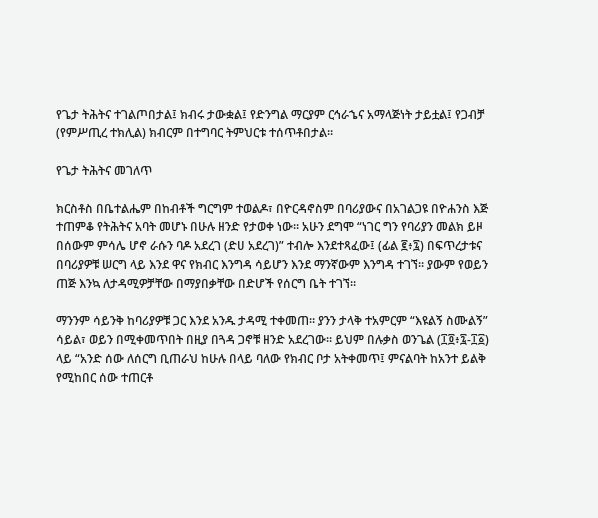የጌታ ትሕትና ተገልጦበታል፤ ክብሩ ታውቋል፤ የድንግል ማርያም ርኅራኄና አማላጅነት ታይቷል፤ የጋብቻ (የምሥጢረ ተክሊል) ክብርም በተግባር ትምህርቱ ተሰጥቶበታል።

የጌታ ትሕትና መገለጥ

ክርስቶስ በቤተልሔም በከብቶች ግርግም ተወልዶ፣ በዮርዳኖስም በባሪያውና በአገልጋዩ በዮሐንስ እጅ ተጠምቆ የትሕትና አባት መሆኑ በሁሉ ዘንድ የታወቀ ነው። አሁን ደግሞ “ነገር ግን የባሪያን መልክ ይዞ በሰውም ምሳሌ ሆኖ ራሱን ባዶ አደረገ (ድሀ አደረገ)” ተብሎ እንደተጻፈው፤ (ፊል ፪፥፯) በፍጥረታቱና በባሪያዎቹ ሠርግ ላይ እንደ ዋና የክብር እንግዳ ሳይሆን እንደ ማንኛውም እንግዳ ተገኘ። ያውም የወይን ጠጅ እንኳ ለታዳሚዎቻቸው በማያበቃቸው በድሆች የሰርግ ቤት ተገኘ።

ማንንም ሳይንቅ ከባሪያዎቹ ጋር እንደ አንዱ ታዳሚ ተቀመጠ። ያንን ታላቅ ተአምርም “እዩልኝ ስሙልኝ” ሳይል፣ ወይን በሚቀመጥበት በዚያ በጓዳ ጋኖቹ ዘንድ አደረገው። ይህም በሉቃስ ወንጌል (፲፬፥፯-፲፩) ላይ “አንድ ሰው ለሰርግ ቢጠራህ ከሁሉ በላይ ባለው የክብር ቦታ አትቀመጥ፤ ምናልባት ከአንተ ይልቅ የሚከበር ሰው ተጠርቶ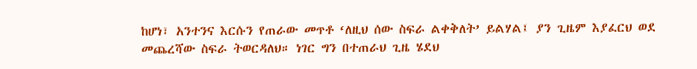ከሆነ፣ አንተንና እርሱን የጠራው መጥቶ ‘ለዚህ ሰው ስፍራ ልቀቅለት’ ይልሃል፤ ያን ጊዜም እያፈርህ ወደ መጨረሻው ስፍራ ትወርዳለህ። ነገር ግን በተጠራህ ጊዜ ሄደህ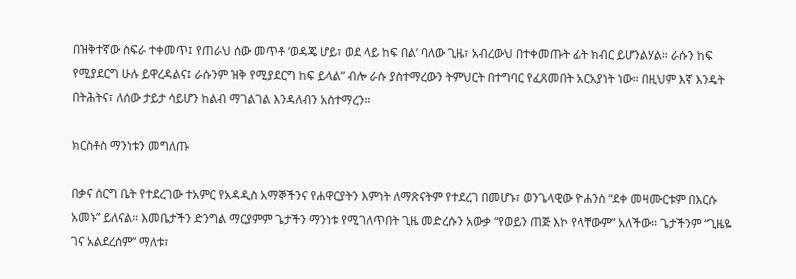በዝቅተኛው ስፍራ ተቀመጥ፤ የጠራህ ሰው መጥቶ ‘ወዳጄ ሆይ፣ ወደ ላይ ከፍ በል’ ባለው ጊዜ፣ አብረውህ በተቀመጡት ፊት ክብር ይሆንልሃል። ራሱን ከፍ የሚያደርግ ሁሉ ይዋረዳልና፤ ራሱንም ዝቅ የሚያደርግ ከፍ ይላል” ብሎ ራሱ ያስተማረውን ትምህርት በተግባር የፈጸመበት አርአያነት ነው። በዚህም እኛ እንዴት በትሕትና፣ ለሰው ታይታ ሳይሆን ከልብ ማገልገል እንዳለብን አስተማረን።

ክርስቶስ ማንነቱን መግለጡ

በቃና ሰርግ ቤት የተደረገው ተአምር የአዳዲስ አማኞችንና የሐዋርያትን እምነት ለማጽናትም የተደረገ በመሆኑ፣ ወንጌላዊው ዮሐንስ “ደቀ መዛሙርቱም በእርሱ አመኑ” ይለናል። እመቤታችን ድንግል ማርያምም ጌታችን ማንነቱ የሚገለጥበት ጊዜ መድረሱን አውቃ “የወይን ጠጅ እኮ የላቸውም” አለችው። ጌታችንም “ጊዜዬ ገና አልደረሰም” ማለቱ፣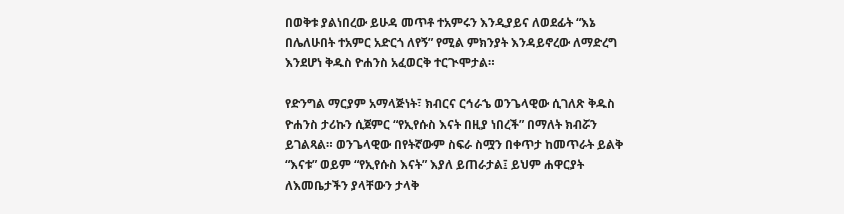በወቅቱ ያልነበረው ይሁዳ መጥቶ ተአምሩን እንዲያይና ለወደፊት “እኔ በሌለሁበት ተአምር አድርጎ ለየኝ” የሚል ምክንያት እንዳይኖረው ለማድረግ እንደሆነ ቅዱስ ዮሐንስ አፈወርቅ ተርጒሞታል።

የድንግል ማርያም አማላጅነት፣ ክብርና ርኅራኄ ወንጌላዊው ሲገለጽ ቅዱስ ዮሐንስ ታሪኩን ሲጀምር “የኢየሱስ እናት በዚያ ነበረች” በማለት ክብሯን ይገልጻል። ወንጌላዊው በየትኛውም ስፍራ ስሟን በቀጥታ ከመጥራት ይልቅ “እናቱ” ወይም “የኢየሱስ እናት” እያለ ይጠራታል፤ ይህም ሐዋርያት ለእመቤታችን ያላቸውን ታላቅ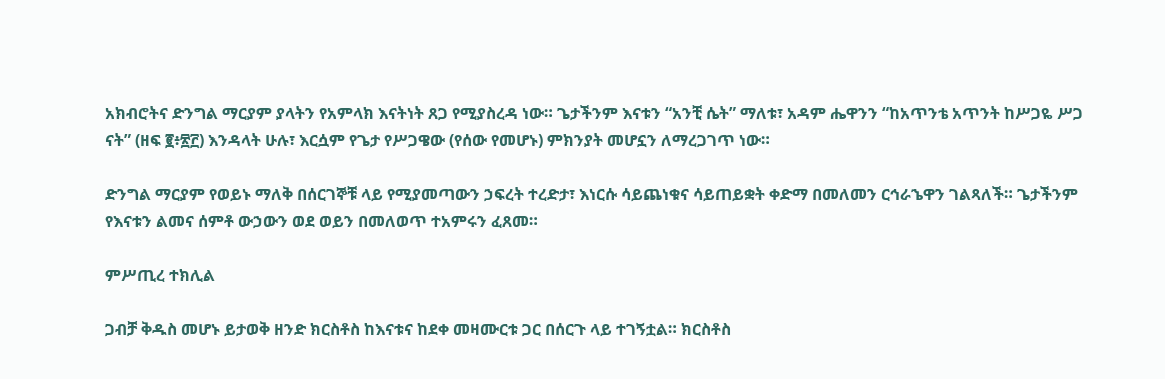አክብሮትና ድንግል ማርያም ያላትን የአምላክ እናትነት ጸጋ የሚያስረዳ ነው። ጌታችንም እናቱን “አንቺ ሴት” ማለቱ፣ አዳም ሔዋንን “ከአጥንቴ አጥንት ከሥጋዬ ሥጋ ናት” (ዘፍ ፪፥፳፫) እንዳላት ሁሉ፣ እርሷም የጌታ የሥጋዌው (የሰው የመሆኑ) ምክንያት መሆኗን ለማረጋገጥ ነው።

ድንግል ማርያም የወይኑ ማለቅ በሰርገኞቹ ላይ የሚያመጣውን ኃፍረት ተረድታ፣ እነርሱ ሳይጨነቁና ሳይጠይቋት ቀድማ በመለመን ርኅራኄዋን ገልጻለች። ጌታችንም የእናቱን ልመና ሰምቶ ውኃውን ወደ ወይን በመለወጥ ተአምሩን ፈጸመ።

ምሥጢረ ተክሊል

ጋብቻ ቅዱስ መሆኑ ይታወቅ ዘንድ ክርስቶስ ከእናቱና ከደቀ መዛሙርቱ ጋር በሰርጉ ላይ ተገኝቷል። ክርስቶስ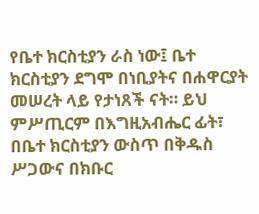የቤተ ክርስቲያን ራስ ነው፤ ቤተ ክርስቲያን ደግሞ በነቢያትና በሐዋርያት መሠረት ላይ የታነጸች ናት። ይህ ምሥጢርም በእግዚአብሔር ፊት፣ በቤተ ክርስቲያን ውስጥ በቅዱስ ሥጋውና በክቡር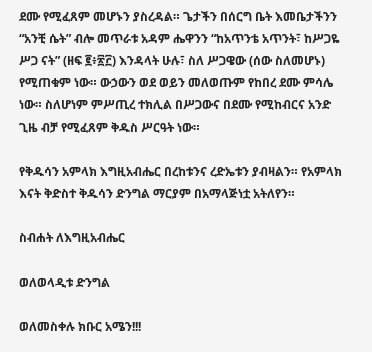ደሙ የሚፈጸም መሆኑን ያስረዳል። ጌታችን በሰርግ ቤት እመቤታችንን “አንቺ ሴት” ብሎ መጥራቱ አዳም ሔዋንን “ከአጥንቴ አጥንት፣ ከሥጋዬ ሥጋ ናት” (ዘፍ ፪፥፳፫) እንዳላት ሁሉ፣ ስለ ሥጋዌው (ሰው ስለመሆኑ) የሚጠቁም ነው። ውኃውን ወደ ወይን መለወጡም የከበረ ደሙ ምሳሌ ነው። ስለሆነም ምሥጢረ ተክሊል በሥጋውና በደሙ የሚከብርና አንድ ጊዜ ብቻ የሚፈጸም ቅዱስ ሥርዓት ነው።

የቅዱሳን አምላክ እግዚአብሔር በረከቱንና ረድኤቱን ያብዛልን። የአምላክ እናት ቅድስተ ቅዱሳን ድንግል ማርያም በአማላጅነቷ አትለየን።

ስብሐት ለእግዚአብሔር

ወለወላዲቱ ድንግል

ወለመስቀሉ ክቡር አሜን!!!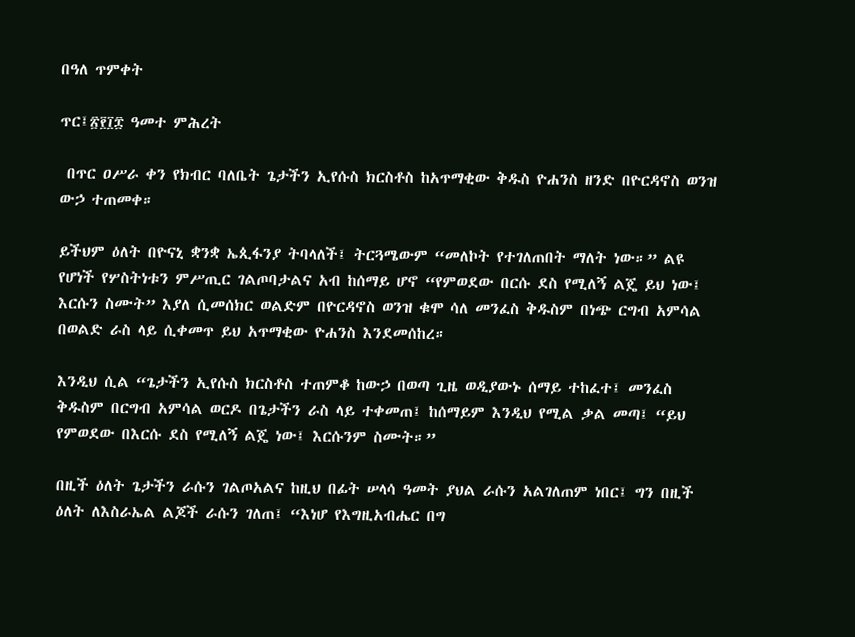በዓለ ጥምቀት

ጥር፤፳፻፲፰ ዓመተ ምሕረት

 በጥር ዐሥራ ቀን የክብር ባለቤት ጌታችን ኢየሱስ ክርስቶስ ከአጥማቂው ቅዱስ ዮሐንስ ዘንድ በዮርዳኖስ ወንዝ ውኃ ተጠመቀ።

ይችህም ዕለት በዮናኒ ቋንቋ ኤጲፋንያ ትባላለች፤ ትርጓሜውም “መለኮት የተገለጠበት ማለት ነው።” ልዩ የሆነች የሦስትነቱን ምሥጢር ገልጦባታልና አብ ከሰማይ ሆኖ “የምወደው በርሱ ደስ የሚለኝ ልጄ ይህ ነው፤ እርሱን ስሙት” እያለ ሲመሰክር ወልድም በዮርዳኖስ ወንዝ ቁሞ ሳለ መንፈስ ቅዱስም በነጭ ርግብ አምሳል በወልድ ራስ ላይ ሲቀመጥ ይህ አጥማቂው ዮሐንስ እንደመሰከረ።

እንዲህ ሲል “ጌታችን ኢየሱስ ክርስቶስ ተጠምቆ ከውኃ በወጣ ጊዜ ወዲያውኑ ሰማይ ተከፈተ፤ መንፈስ ቅዱስም በርግብ አምሳል ወርዶ በጌታችን ራስ ላይ ተቀመጠ፤ ከሰማይም እንዲህ የሚል ቃል መጣ፤ “ይህ የምወደው በእርሱ ደስ የሚለኝ ልጄ ነው፤ እርሱንም ስሙት።”

በዚች ዕለት ጌታችን ራሱን ገልጦአልና ከዚህ በፊት ሠላሳ ዓመት ያህል ራሱን አልገለጠም ነበር፤ ግን በዚች ዕለት ለእስራኤል ልጆች ራሱን ገለጠ፤ “እነሆ የእግዚአብሔር በግ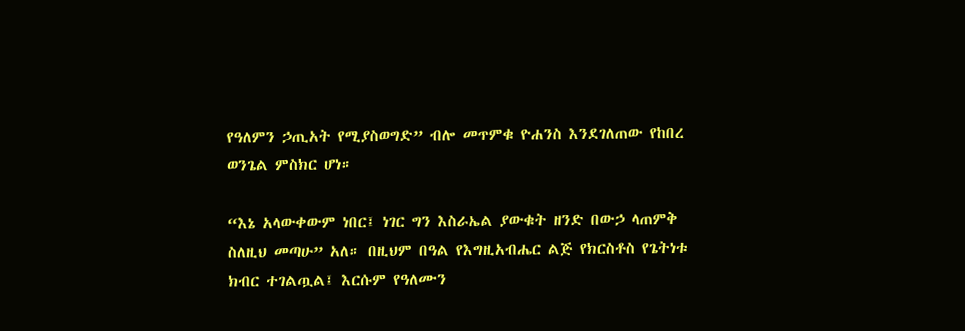የዓለምን ኃጢአት የሚያስወግድ” ብሎ መጥምቁ ዮሐንስ እንደገለጠው የከበረ ወንጌል ምስክር ሆነ።

“እኔ አላውቀውም ነበር፤ ነገር ግን እስራኤል ያውቁት ዘንድ በውኃ ላጠምቅ ስለዚህ መጣሁ” አለ። በዚህም በዓል የእግዚአብሔር ልጅ የክርስቶስ የጌትነቱ ክብር ተገልጧል፤ እርሱም የዓለሙን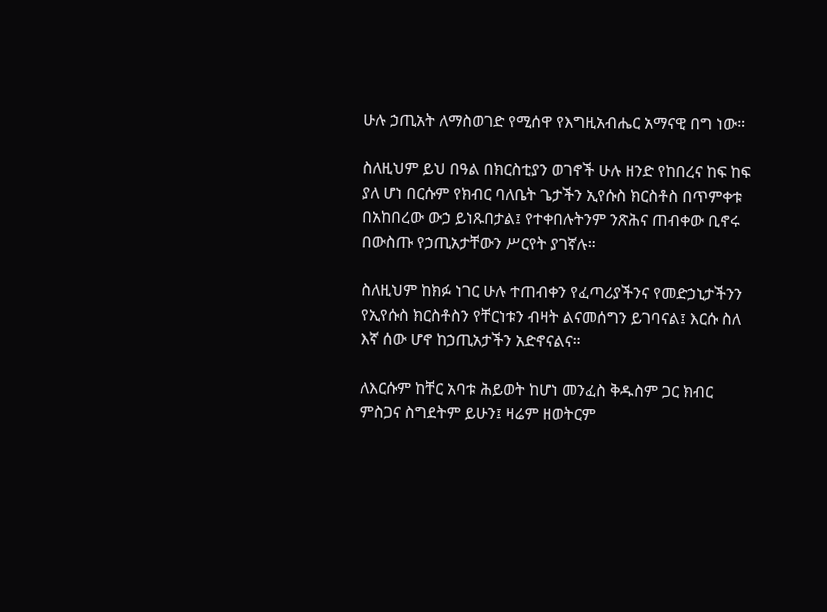ሁሉ ኃጢአት ለማስወገድ የሚሰዋ የእግዚአብሔር አማናዊ በግ ነው።

ስለዚህም ይህ በዓል በክርስቲያን ወገኖች ሁሉ ዘንድ የከበረና ከፍ ከፍ ያለ ሆነ በርሱም የክብር ባለቤት ጌታችን ኢየሱስ ክርስቶስ በጥምቀቱ በአከበረው ውኃ ይነጹበታል፤ የተቀበሉትንም ንጽሕና ጠብቀው ቢኖሩ በውስጡ የኃጢአታቸውን ሥርየት ያገኛሉ።

ስለዚህም ከክፉ ነገር ሁሉ ተጠብቀን የፈጣሪያችንና የመድኃኒታችንን የኢየሱስ ክርስቶስን የቸርነቱን ብዛት ልናመሰግን ይገባናል፤ እርሱ ስለ እኛ ሰው ሆኖ ከኃጢአታችን አድኖናልና።

ለእርሱም ከቸር አባቱ ሕይወት ከሆነ መንፈስ ቅዱስም ጋር ክብር ምስጋና ስግደትም ይሁን፤ ዛሬም ዘወትርም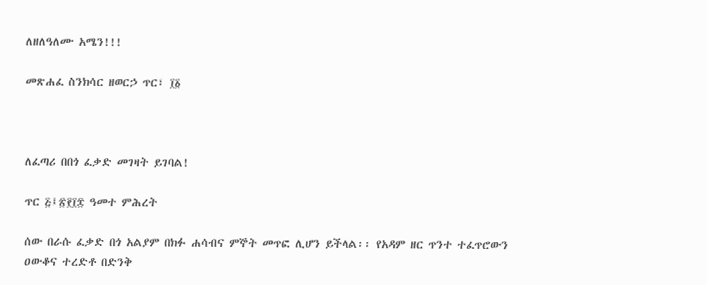ለዘለዓለሙ አሜን!!!

መጽሐፈ ስንክሳር ዘወርኃ ጥር፣ ፲፩



ለፈጣሪ በበጎ ፈቃድ መገዛት ይገባል!

ጥር ፭፤፳፻፲፰ ዓመተ ምሕረት

ሰው በራሱ ፈቃድ በጎ አልያም በክፉ ሐሳብና ምኞት መጥፎ ሊሆን ይችላል፡፡ የአዳም ዘር ጥንተ ተፈጥሮውን ዐውቆና ተረድቶ በድንቅ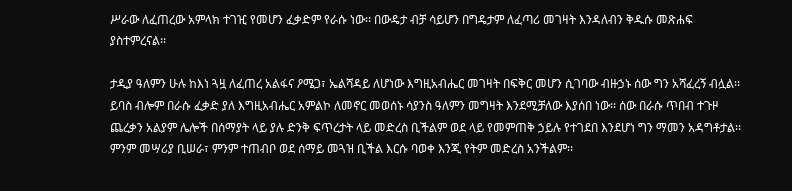ሥራው ለፈጠረው አምላክ ተገዢ የመሆን ፈቃድም የራሱ ነው፡፡ በውዴታ ብቻ ሳይሆን በግዴታም ለፈጣሪ መገዛት እንዳለብን ቅዱሱ መጽሐፍ ያስተምረናል፡፡

ታዲያ ዓለምን ሁሉ ከእነ ጓዟ ለፈጠረ አልፋና ዖሜጋ፣ ኤልሻዳይ ለሆነው እግዚአብሔር መገዛት በፍቅር መሆን ሲገባው ብዙኃኑ ሰው ግን አሻፈረኝ ብሏል፡፡ ይባስ ብሎም በራሱ ፈቃድ ያለ እግዚአብሔር አምልኮ ለመኖር መወሰኑ ሳያንስ ዓለምን መግዛት እንደሚቻለው እያሰበ ነው፡፡ ሰው በራሱ ጥበብ ተጉዞ ጨረቃን አልያም ሌሎች በሰማያት ላይ ያሉ ድንቅ ፍጥረታት ላይ መድረስ ቢችልም ወደ ላይ የመምጠቅ ኃይሉ የተገደበ እንደሆነ ግን ማመን አዳግቶታል፡፡ ምንም መሣሪያ ቢሠራ፣ ምንም ተጠብቦ ወደ ሰማይ መጓዝ ቢችል እርሱ ባወቀ እንጂ የትም መድረስ አንችልም፡፡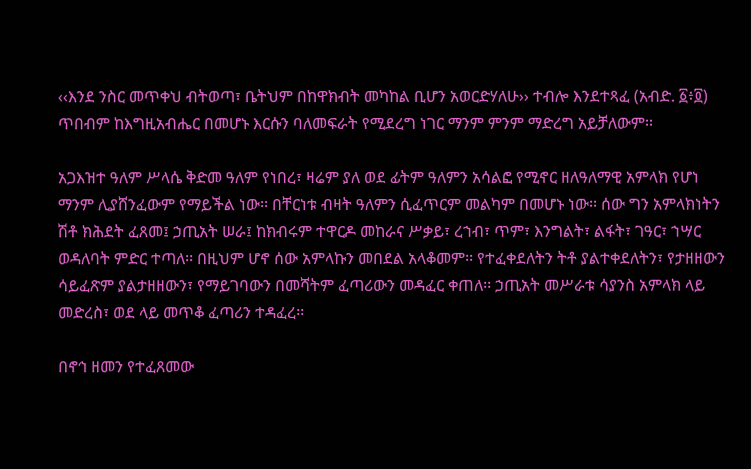‹‹እንደ ንስር መጥቀህ ብትወጣ፣ ቤትህም በከዋክብት መካከል ቢሆን አወርድሃለሁ›› ተብሎ እንደተጻፈ (አብድ. ፩፥፬) ጥበብም ከእግዚአብሔር በመሆኑ እርሱን ባለመፍራት የሚደረግ ነገር ማንም ምንም ማድረግ አይቻለውም፡፡

አጋእዝተ ዓለም ሥላሴ ቅድመ ዓለም የነበረ፣ ዛሬም ያለ ወደ ፊትም ዓለምን አሳልፎ የሚኖር ዘለዓለማዊ አምላክ የሆነ ማንም ሊያሸንፈውም የማይችል ነው፡፡ በቸርነቱ ብዛት ዓለምን ሲፈጥርም መልካም በመሆኑ ነው፡፡ ሰው ግን አምላክነትን ሽቶ ክሕደት ፈጸመ፤ ኃጢአት ሠራ፤ ከክብሩም ተዋርዶ መከራና ሥቃይ፣ ረኀብ፣ ጥም፣ እንግልት፣ ልፋት፣ ገዓር፣ ኀሣር ወዳለባት ምድር ተጣለ፡፡ በዚህም ሆኖ ሰው አምላኩን መበደል አላቆመም፡፡ የተፈቀደለትን ትቶ ያልተቀደለትን፣ የታዘዘውን ሳይፈጽም ያልታዘዘውን፣ የማይገባውን በመሻትም ፈጣሪውን መዳፈር ቀጠለ፡፡ ኃጢአት መሥራቱ ሳያንስ አምላክ ላይ መድረስ፣ ወደ ላይ መጥቆ ፈጣሪን ተዳፈረ፡፡

በኖኅ ዘመን የተፈጸመው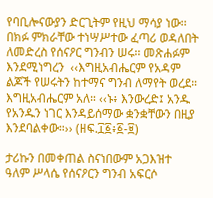የባቢሎናውያን ድርጊትም የዚህ ማሳያ ነው፡፡ በክፉ ምክራቸው ተነሣሥተው ፈጣሪ ወዳለበት ለመድረስ የሰናዖር ግንብን ሠሩ፡፡ መጽሐፉም እንደሚነግረን  ‹‹እግዚአብሔርም የአዳም ልጆች የሠሩትን ከተማና ግንብ ለማየት ወረደ። እግዚአብሔርም አለ። ‹‹ኑ፥ እንውረድ፤ አንዱ የአንዱን ነገር እንዳይሰማው ቋንቋቸውን በዚያ እንደባልቀው።›› (ዘፍ.፲፩፥፩-፱)

ታሪኩን በመቀጠል ስናነበውም አጋእዝተ ዓለም ሥላሴ የሰናዖርን ግንብ አፍርሶ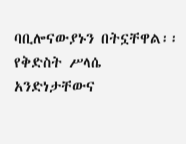ባቢሎናውያኑን በትኗቸዋል፡፡ የቅድስት ሥላሴ አንድነታቸውና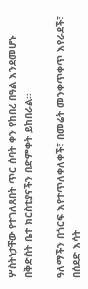ሦስትነታቸው የተገለጸበት ጥር ሰባት ቀን የከበረ በዓል እንደመሆኑ በቅድስት ቤተ ክርስቲያናችን በድምቀት ይከበራል፡፡

ዓለማችን በጎርፍ እየተጥለቀለቀች፣ በመሬት መንቀጥቀጥ እየራደች፣ በሰደድ እሳት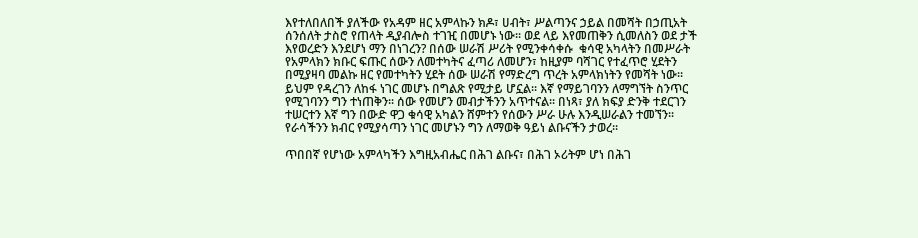እየተለበለበች ያለችው የአዳም ዘር አምላኩን ክዶ፣ ሀብት፣ ሥልጣንና ኃይል በመሻት በኃጢአት ሰንሰለት ታስሮ የጠላት ዲያብሎስ ተገዢ በመሆኑ ነው፡፡ ወደ ላይ እየመጠቅን ሲመለስን ወደ ታች እየወረድን እንደሆነ ማን በነገረን? በሰው ሠራሽ ሥሪት የሚንቀሳቀሱ  ቁሳዊ አካላትን በመሥራት የአምላክን ክቡር ፍጡር ሰውን ለመተካትና ፈጣሪ ለመሆን፣ ከዚያም ባሻገር የተፈጥሮ ሂደትን በሚያዛባ መልኩ ዘር የመተካትን ሂደት ሰው ሠራሽ የማድረግ ጥረት አምላክነትን የመሻት ነው፡፡ ይህም የዳረገን ለከፋ ነገር መሆኑ በግልጽ የሚታይ ሆኗል፡፡ እኛ የማይገባንን ለማግኘት ስንጥር የሚገባንን ግን ተነጠቅን፡፡ ሰው የመሆን መብታችንን አጥተናል፡፡ በነጻ፣ ያለ ክፍያ ድንቅ ተደርገን ተሠርተን እኛ ግን በውድ ዋጋ ቁሳዊ አካልን ሸምተን የሰውን ሥራ ሁሉ እንዲሠራልን ተመኘን፡፡ የራሳችንን ክብር የሚያሳጣን ነገር መሆኑን ግን ለማወቅ ዓይነ ልቡናችን ታወረ፡፡

ጥበበኛ የሆነው አምላካችን እግዚአብሔር በሕገ ልቡና፣ በሕገ ኦሪትም ሆነ በሕገ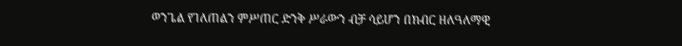ወንጌል የገለጠልን ምሥጠር ድንቅ ሥራውን ብቻ ሳይሆን በክብር ዘለዓለማዊ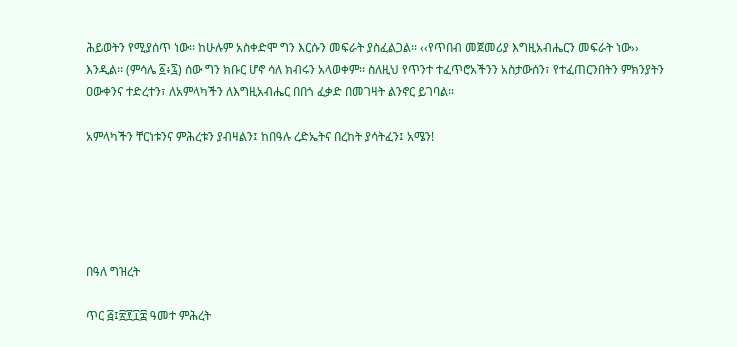ሕይወትን የሚያሰጥ ነው፡፡ ከሁሉም አስቀድሞ ግን እርሱን መፍራት ያስፈልጋል፡፡ ‹‹የጥበብ መጀመሪያ እግዚአብሔርን መፍራት ነው›› እንዲል፡፡ (ምሳሌ ፩፥፯) ሰው ግን ክቡር ሆኖ ሳለ ክብሩን አላወቀም፡፡ ስለዚህ የጥንተ ተፈጥሮአችንን አስታውሰን፣ የተፈጠርንበትን ምክንያትን ዐውቀንና ተድረተን፣ ለአምላካችን ለእግዚአብሔር በበጎ ፈቃድ በመገዛት ልንኖር ይገባል፡፡

አምላካችን ቸርነቱንና ምሕረቱን ያብዛልን፤ ከበዓሉ ረድኤትና በረከት ያሳትፈን፤ አሜን!





በዓለ ግዝረት

ጥር ፭፤፳፻፲፰ ዓመተ ምሕረት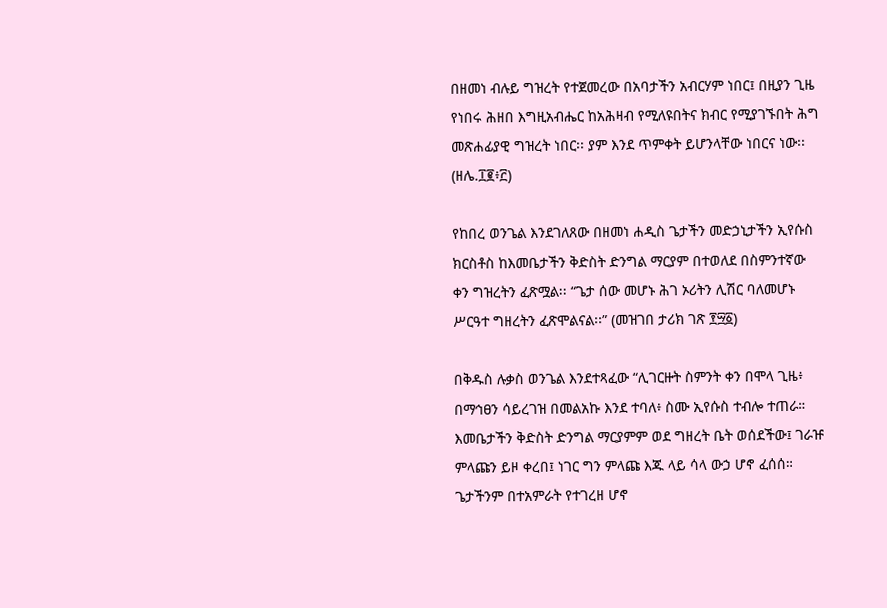በዘመነ ብሉይ ግዝረት የተጀመረው በአባታችን አብርሃም ነበር፤ በዚያን ጊዜ የነበሩ ሕዘበ እግዚአብሔር ከአሕዛብ የሚለዩበትና ክብር የሚያገኙበት ሕግ መጽሐፊያዊ ግዝረት ነበር፡፡ ያም እንደ ጥምቀት ይሆንላቸው ነበርና ነው፡፡ (ዘሌ.፲፪፥፫)

የከበረ ወንጌል እንደገለጸው በዘመነ ሐዲስ ጌታችን መድኃኒታችን ኢየሱስ ክርስቶስ ከእመቤታችን ቅድስት ድንግል ማርያም በተወለደ በስምንተኛው ቀን ግዝረትን ፈጽሟል፡፡ “ጌታ ሰው መሆኑ ሕገ ኦሪትን ሊሽር ባለመሆኑ ሥርዓተ ግዘረትን ፈጽሞልናል፡፡” (መዝገበ ታሪክ ገጽ ፻፵፩)

በቅዱስ ሉቃስ ወንጌል እንደተጻፈው “ሊገርዙት ስምንት ቀን በሞላ ጊዜ፥ በማኅፀን ሳይረገዝ በመልአኩ እንደ ተባለ፥ ስሙ ኢየሱስ ተብሎ ተጠራ። እመቤታችን ቅድስት ድንግል ማርያምም ወደ ግዘረት ቤት ወሰደችው፤ ገራዡ ምላጩን ይዞ ቀረበ፤ ነገር ግን ምላጩ እጁ ላይ ሳላ ውኃ ሆኖ ፈሰሰ። ጌታችንም በተአምራት የተገረዘ ሆኖ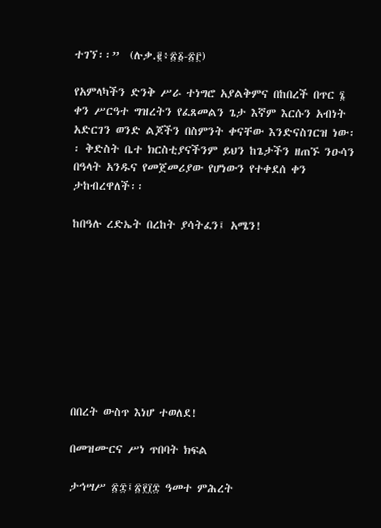ተገኘ፡፡”  (ሉቃ.፪፥፳፩-፳፫)

የአምላካችን ድንቅ ሥራ ተነግሮ አያልቅምና በከበረች በጥር ፮ ቀን ሥርዓተ ግዝረትን የፈጸመልን ጌታ እኛም እርሱን አብነት አድርገን ወንድ ልጆችን በስምንት ቀናቸው እንድናስገርዝ ነው፡፡ ቅድስት ቤተ ክርስቲያናችንም ይህን ከጌታችን ዘጠኙ ንዑሳን በዓላት አንዱና የመጀመሪያው የሆነውን የተቀደሰ ቀን ታከብረዋለች፡፡

ከበዓሉ ረድኤት በረከት ያሳትፈን፤ አሜን!









በበረት ውስጥ እነሆ ተወለደ!

በመዝሙርና ሥነ ጥበባት ክፍል

ታኅሣሥ ፳፰፤፳፻፲፰ ዓመተ ምሕረት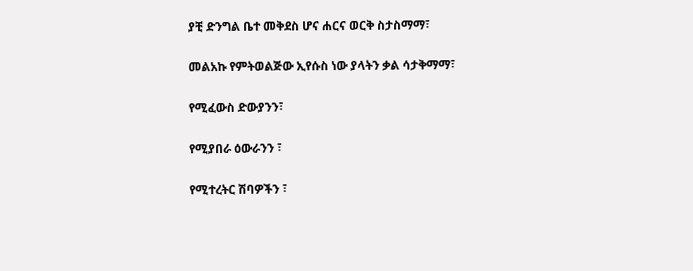ያቺ ድንግል ቤተ መቅደስ ሆና ሐርና ወርቅ ስታስማማ፣

መልአኩ የምትወልጅው ኢየሱስ ነው ያላትን ቃል ሳታቅማማ፣

የሚፈውስ ድውያንን፣

የሚያበራ ዕውራንን ፣

የሚተረትር ሽባዎችን ፣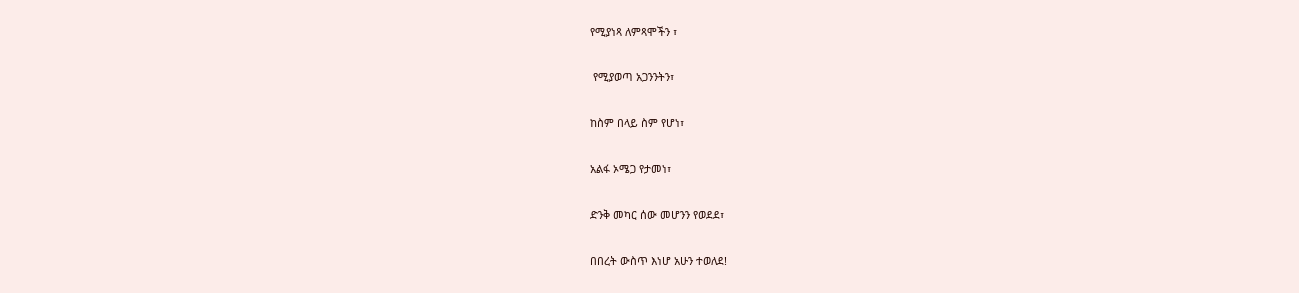የሚያነጻ ለምጻሞችን ፣

 የሚያወጣ አጋንንትን፣

ከስም በላይ ስም የሆነ፣

አልፋ ኦሜጋ የታመነ፣

ድንቅ መካር ሰው መሆንን የወደደ፣

በበረት ውስጥ እነሆ አሁን ተወለደ!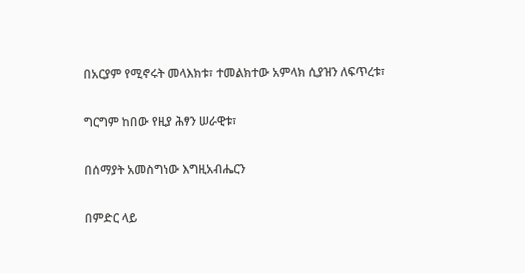በአርያም የሚኖሩት መላእክቱ፣ ተመልክተው አምላክ ሲያዝን ለፍጥረቱ፣

ግርግም ከበው የዚያ ሕፃን ሠራዊቱ፣

በሰማያት አመስግነው እግዚአብሔርን

በምድር ላይ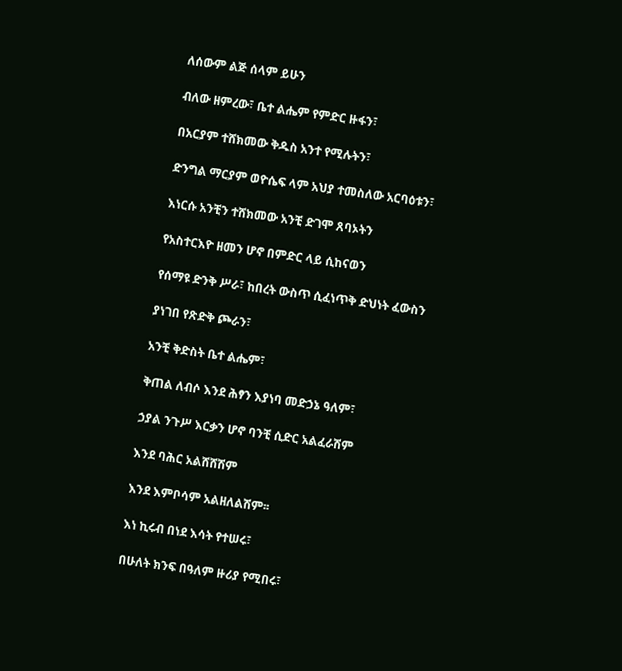ለሰውም ልጅ ሰላም ይሁን

ብለው ዘምረው፣ ቤተ ልሔም የምድር ዙፋን፣

በአርያም ተሸክመው ቅዱስ አንተ የሚሉትን፣

ድንግል ማርያም ወዮሴፍ ላም አህያ ተመስለው አርባዕቱን፣

እነርሱ አንቺን ተሸክመው አንቺ ድገሞ ጸባኦትን

የአስተርእዮ ዘመን ሆኖ በምድር ላይ ሲከናወን

የሰማዩ ድንቅ ሥራ፣ ከበረት ውስጥ ሲፈነጥቅ ድህነት ፈውስን

ያነገበ የጽድቅ ጮራን፣

አንቺ ቅድስት ቤተ ልሔም፣

ቅጠል ለብሶ እንደ ሕፃን እያነባ መድኃኔ ዓለም፣

ኃያል ንጉሥ እርቃን ሆኖ ባንቺ ሲድር አልፈራሽም

እንደ ባሕር አልሸሸሽም

እንደ እምቦሳም አልዘለልሽም፡፡

እነ ኪሩብ በነደ እሳት የተሠሩ፣

በሁለት ክንፍ በዓለም ዙሪያ የሚበሩ፣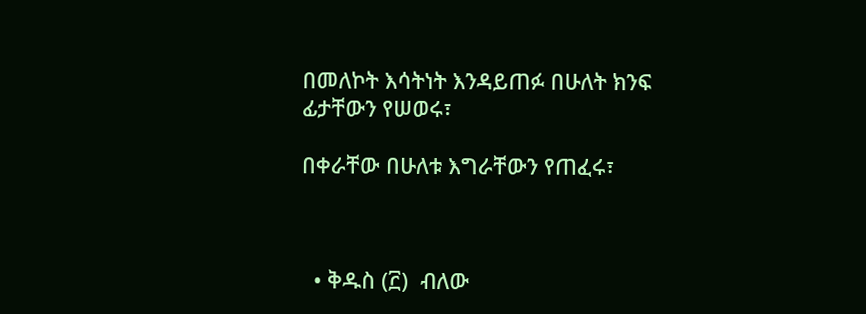በመለኮት እሳትነት እንዳይጠፉ በሁለት ክንፍ ፊታቸውን የሠወሩ፣

በቀራቸው በሁለቱ እግራቸውን የጠፈሩ፣



  • ቅዱስ (፫)  ብለው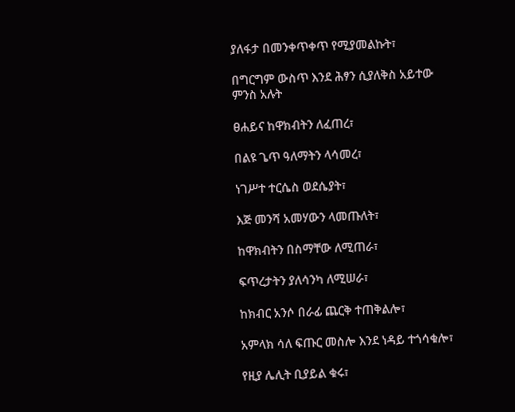ያለፋታ በመንቀጥቀጥ የሚያመልኩት፣

በግርግም ውስጥ እንደ ሕፃን ሲያለቅስ አይተው ምንስ አሉት

ፀሐይና ከዋክብትን ለፈጠረ፣

በልዩ ጌጥ ዓለማትን ላሳመረ፣

ነገሥተ ተርሴስ ወደሴያት፣

እጅ መንሻ አመሃውን ላመጡለት፣

ከዋክብትን በስማቸው ለሚጠራ፣

ፍጥረታትን ያለሳንካ ለሚሠራ፣

ከክብር አንሶ በራፊ ጨርቅ ተጠቅልሎ፣

አምላክ ሳለ ፍጡር መስሎ እንደ ነዳይ ተጎሳቁሎ፣

የዚያ ሌሊት ቢያይል ቁሩ፣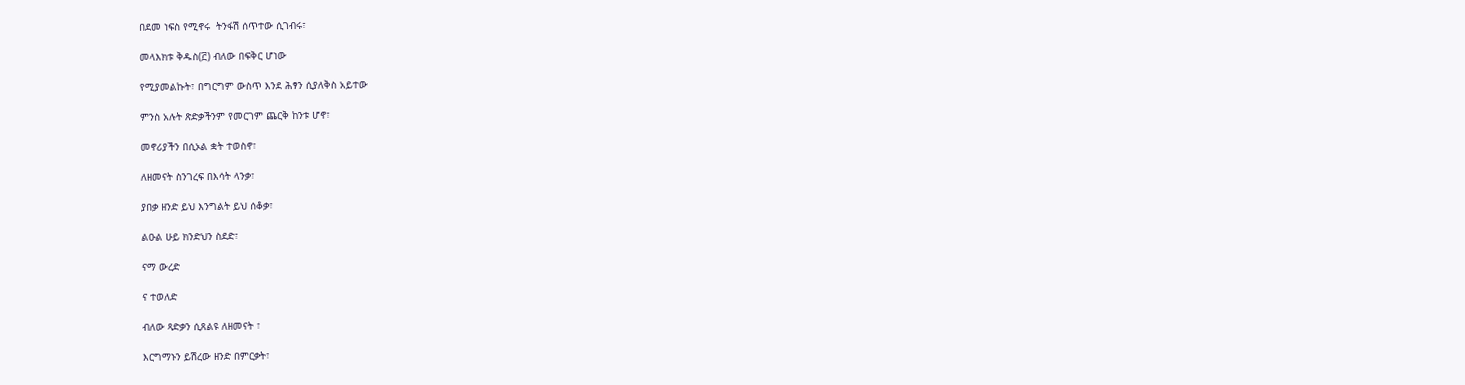በደመ ነፍስ የሚኖሩ  ትንፋሽ ሰጥተው ሲገብሩ፣

መላእክቱ ቅዱስ(፫) ብለው በፍቅር ሆነው

የሚያመልኩት፣ በግርግም ውስጥ እንደ ሕፃን ሲያለቅስ አይተው

ምንስ አሉት ጽድቃችንም የመርገም ጨርቅ ከንቱ ሆኖ፣

መኖሪያችን በሲኦል ቋት ተወስኖ፣

ለዘመናት ስንገረፍ በእሳት ላንቃ፣

ያበቃ ዘንድ ይህ እንግልት ይህ ሰቆቃ፣

ልዑል ሁይ ክንድህን ስደድ፣

ናማ ውረድ

ና ተወለድ

ብለው ጻድቃን ሲጸልዩ ለዘመናት ፣

እርግማኑን ይሽረው ዘንድ በምርቃት፣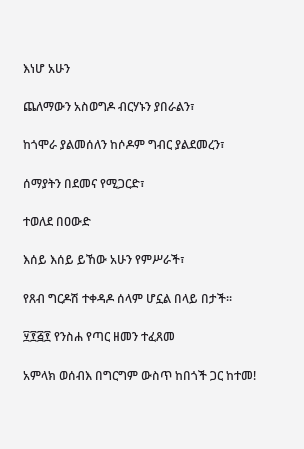እነሆ አሁን

ጨለማውን አስወግዶ ብርሃኑን ያበራልን፣

ከጎሞራ ያልመሰለን ከሶዶም ግብር ያልደመረን፣

ሰማያትን በደመና የሚጋርድ፣

ተወለደ በዐውድ

እሰይ እሰይ ይኸው አሁን የምሥራች፣

የጸብ ግርዶሽ ተቀዳዶ ሰላም ሆኗል በላይ በታች፡፡

፶፻፭፻ የንስሐ የጣር ዘመን ተፈጸመ

አምላክ ወሰብእ በግርግም ውስጥ ከበጎች ጋር ከተመ!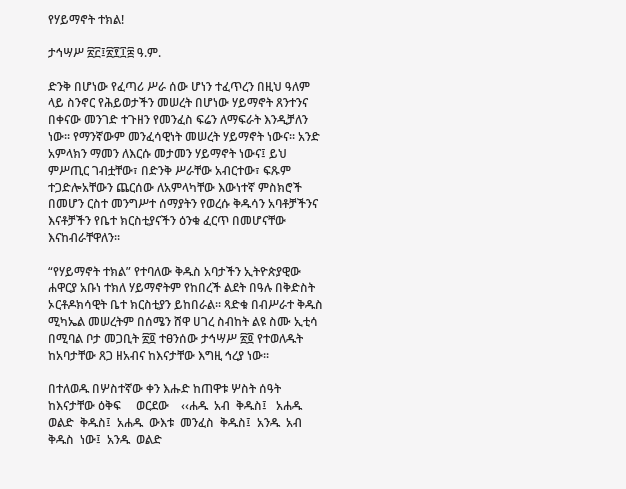የሃይማኖት ተክል!

ታኅሣሥ ፳፫፤፳፻፲፰ ዓ.ም.

ድንቅ በሆነው የፈጣሪ ሥራ ሰው ሆነን ተፈጥረን በዚህ ዓለም ላይ ስንኖር የሕይወታችን መሠረት በሆነው ሃይማኖት ጸንተንና በቀናው መንገድ ተጉዘን የመንፈስ ፍሬን ለማፍራት እንዲቻለን ነው፡፡ የማንኛውም መንፈሳዊነት መሠረት ሃይማኖት ነውና፡፡ አንድ አምላክን ማመን ለእርሱ መታመን ሃይማኖት ነውና፤ ይህ ምሥጢር ገብቷቸው፣ በድንቅ ሥራቸው አብርተው፣ ፍጹም ተጋድሎአቸውን ጨርሰው ለአምላካቸው እውነተኛ ምስክሮች በመሆን ርስተ መንግሥተ ሰማያትን የወረሱ ቅዱሳን አባቶቻችንና እናቶቻችን የቤተ ክርስቲያናችን ዕንቁ ፈርጥ በመሆናቸው እናከብራቸዋለን፡፡

“የሃይማኖት ተክል” የተባለው ቅዱስ አባታችን ኢትዮጵያዊው ሐዋርያ አቡነ ተክለ ሃይማኖትም የከበረች ልደት በዓሉ በቅድስት ኦርቶዶክሳዊት ቤተ ክርስቲያን ይከበራል፡፡ ጻድቁ በብሥራተ ቅዱስ ሚካኤል መሠረትም በሰሜን ሸዋ ሀገረ ስብከት ልዩ ስሙ ኢቲሳ በሚባል ቦታ መጋቢት ፳፬ ተፀንሰው ታኅሣሥ ፳፬ የተወለዱት ከአባታቸው ጸጋ ዘአብና ከእናታቸው እግዚ ኅረያ ነው፡፡

በተለወዱ በሦስተኛው ቀን እሑድ ከጠዋቱ ሦስት ሰዓት ከእናታቸው ዕቅፍ     ወርደው    ‹‹ሐዱ  አብ  ቅዱስ፤   አሐዱ  ወልድ  ቅዱስ፤  አሐዱ  ውእቱ  መንፈስ  ቅዱስ፤  አንዱ  አብ  ቅዱስ  ነው፤  አንዱ  ወልድ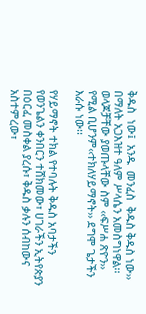ቅዱስ  ነው፤  አንዱ  መንፈስ  ቅዱስ ቅዱስ ነው›› በማለት አጋእዝተ ዓለም ሥላሴን አመስግነዋል፡፡ ወላጆቻቸው ያወጡላቸው ስም ‹‹ፍሥሐ ጽዮን››  የሚል ቢሆንም‹‹ተክለሃይማኖት›› ደግሞ ጌታችን እራሱ ነው፡፡

የሃይማኖት ተክል የተባሉት ቅዱስ አባታችን የወንጌልን ቀንበርን ተሸክመው፣ ሀገራችን ኢትየጵያን በዕርፈ መስቀል ያረሱ፣ ቅዱስ ቃሉን ሰብከውና አስተምረው፣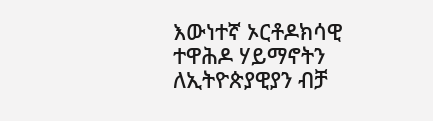እውነተኛ ኦርቶዶክሳዊ ተዋሕዶ ሃይማኖትን ለኢትዮጵያዊያን ብቻ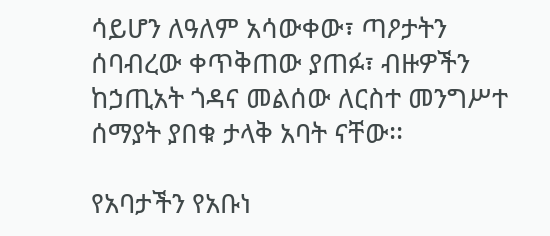ሳይሆን ለዓለም አሳውቀው፣ ጣዖታትን ሰባብረው ቀጥቅጠው ያጠፉ፣ ብዙዎችን ከኃጢአት ጎዳና መልሰው ለርስተ መንግሥተ ሰማያት ያበቁ ታላቅ አባት ናቸው፡፡

የአባታችን የአቡነ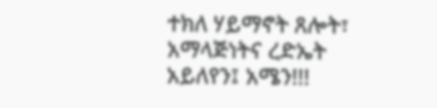ተክለ ሃይማኖት ጸሎት፣ አማላጅነትና ረድኤት አይለየን፤ አሜን!!!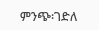ምንጭ፡ገድለ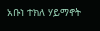አቡነ ተክለ ሃይማኖት